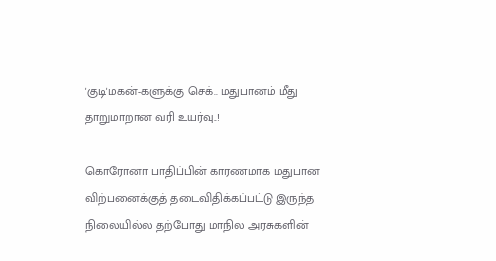'குடி'மகன்-களுக்கு செக்.. மதுபானம் மீது தாறுமாறான வரி உயர்வு..!

கொரோனா பாதிப்பின் காரணமாக மதுபான விற்பனைக்குத் தடைவிதிக்கப்பட்டு இருந்த நிலையில்ல தற்போது மாநில அரசுகளின்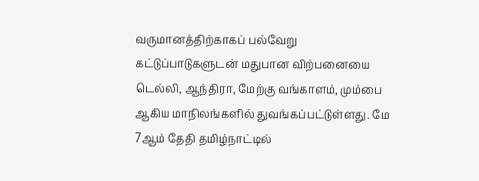வருமானத்திற்காகப் பல்வேறு கட்டுப்பாடுகளுடன் மதுபான விற்பனையை டெல்லி, ஆந்திரா, மேற்கு வங்காளம், மும்பை ஆகிய மாநிலங்களில் துவங்கப்பட்டுள்ளது. மே 7ஆம் தேதி தமிழ்நாட்டில்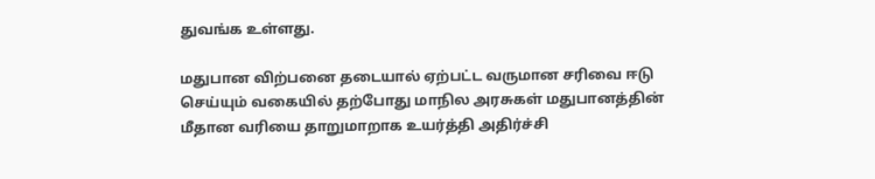துவங்க உள்ளது.

மதுபான விற்பனை தடையால் ஏற்பட்ட வருமான சரிவை ஈடு செய்யும் வகையில் தற்போது மாநில அரசுகள் மதுபானத்தின் மீதான வரியை தாறுமாறாக உயர்த்தி அதிர்ச்சி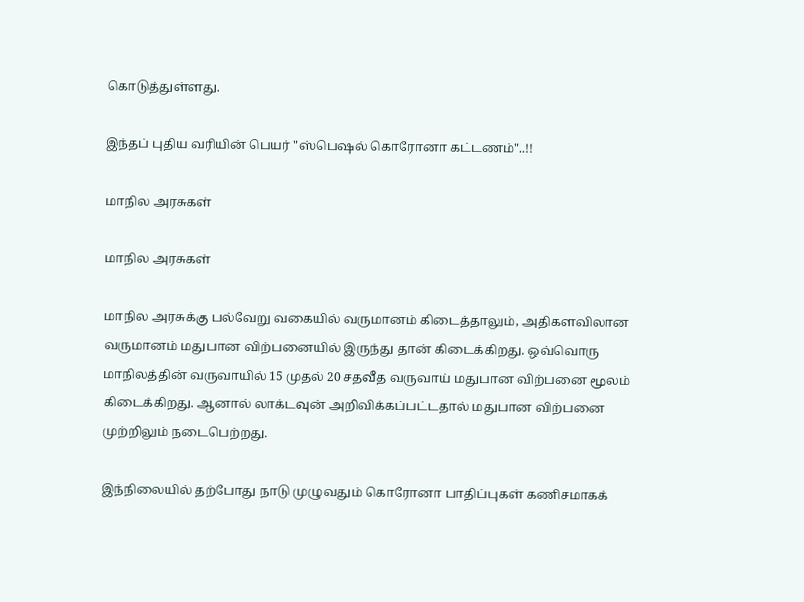கொடுத்துள்ளது.

இந்தப் புதிய வரியின் பெயர் "ஸ்பெஷல் கொரோனா கட்டணம்"..!!

மாநில அரசுகள்

மாநில அரசுகள்

மாநில அரசுக்கு பல்வேறு வகையில் வருமானம் கிடைத்தாலும், அதிகளவிலான வருமானம் மதுபான விற்பனையில் இருந்து தான் கிடைக்கிறது. ஒவ்வொரு மாநிலத்தின் வருவாயில் 15 முதல் 20 சதவீத வருவாய் மதுபான விற்பனை மூலம் கிடைக்கிறது. ஆனால் லாக்டவுன் அறிவிக்கப்பட்டதால் மதுபான விற்பனை முற்றிலும் நடைபெற்றது.

இந்நிலையில் தற்போது நாடு முழுவதும் கொரோனா பாதிப்புகள் கணிசமாகக்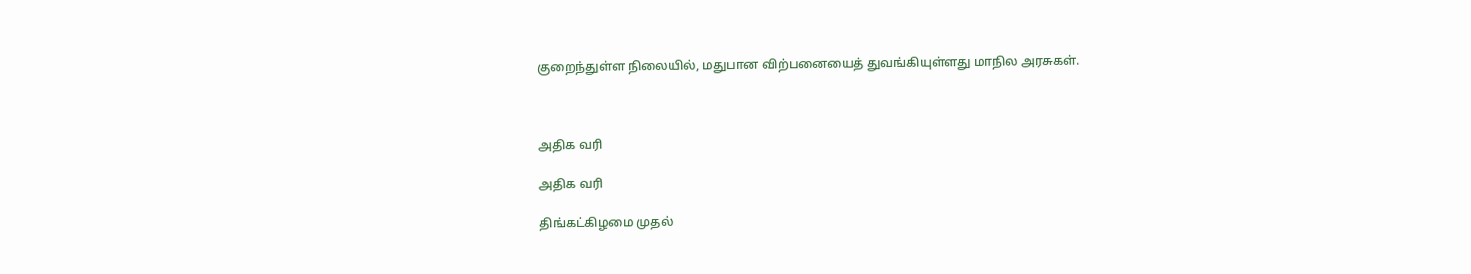குறைந்துள்ள நிலையில், மதுபான விற்பனையைத் துவங்கியுள்ளது மாநில அரசுகள்.



அதிக வரி

அதிக வரி

திங்கட்கிழமை முதல்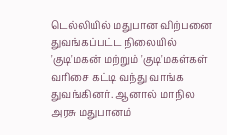டெல்லியில் மதுபான விற்பனை துவங்கப்பட்ட நிலையில் 'குடி'மகன் மற்றும் 'குடி'மகள்கள் வரிசை கட்டி வந்து வாங்க துவங்கினர். ஆனால் மாநில அரசு மதுபானம்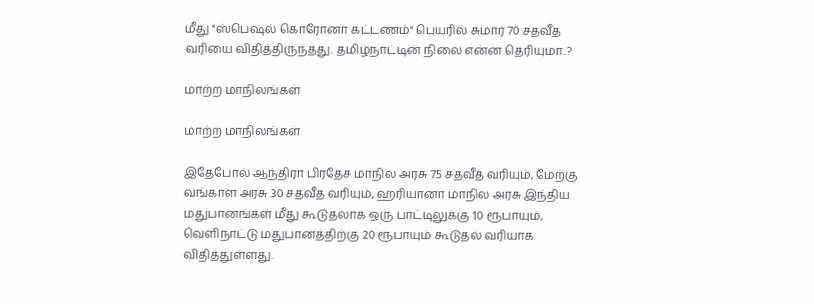மீது "ஸ்பெஷல் கொரோனா கட்டணம்" பெயரில் சுமார் 70 சதவீத வரியை விதித்திருந்தது. தமிழ்நாட்டின் நிலை என்ன தெரியுமா..?

மாற்ற மாநிலங்கள்

மாற்ற மாநிலங்கள்

இதேபோல் ஆந்திரா பிரதேச மாநில அரசு 75 சதவீத வரியும், மேற்கு வங்காள அரசு 30 சதவீத வரியும், ஹரியானா மாநில அரசு இந்திய மதுபானங்கள் மீது கூடுதலாக ஒரு பாட்டிலுக்கு 10 ரூபாயும், வெளிநாட்டு மதுபானத்திற்கு 20 ரூபாயும் கூடுதல் வரியாக விதித்துள்ளது.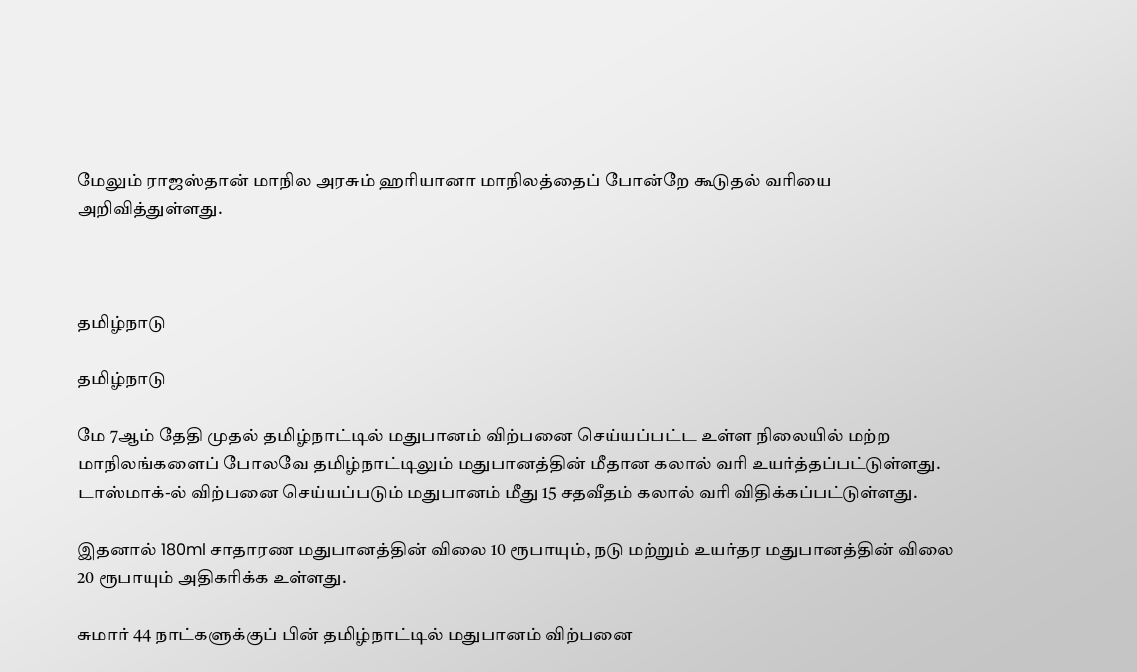மேலும் ராஜஸ்தான் மாநில அரசும் ஹரியானா மாநிலத்தைப் போன்றே கூடுதல் வரியை அறிவித்துள்ளது.



தமிழ்நாடு

தமிழ்நாடு

மே 7ஆம் தேதி முதல் தமிழ்நாட்டில் மதுபானம் விற்பனை செய்யப்பட்ட உள்ள நிலையில் மற்ற மாநிலங்களைப் போலவே தமிழ்நாட்டிலும் மதுபானத்தின் மீதான கலால் வரி உயர்த்தப்பட்டுள்ளது. டாஸ்மாக்-ல் விற்பனை செய்யப்படும் மதுபானம் மீது 15 சதவீதம் கலால் வரி விதிக்கப்பட்டுள்ளது.

இதனால் 180ml சாதாரண மதுபானத்தின் விலை 10 ரூபாயும், நடு மற்றும் உயர்தர மதுபானத்தின் விலை 20 ரூபாயும் அதிகரிக்க உள்ளது.

சுமார் 44 நாட்களுக்குப் பின் தமிழ்நாட்டில் மதுபானம் விற்பனை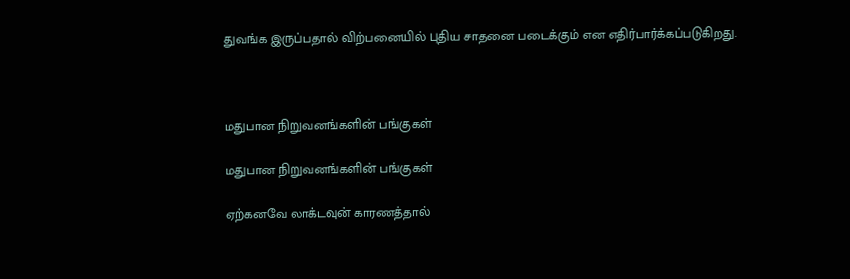துவங்க இருப்பதால் விற்பனையில் புதிய சாதனை படைக்கும் என எதிர்பார்க்கப்படுகிறது.



மதுபான நிறுவனங்களின் பங்குகள்

மதுபான நிறுவனங்களின் பங்குகள்

ஏற்கனவே லாக்டவுன் காரணத்தால்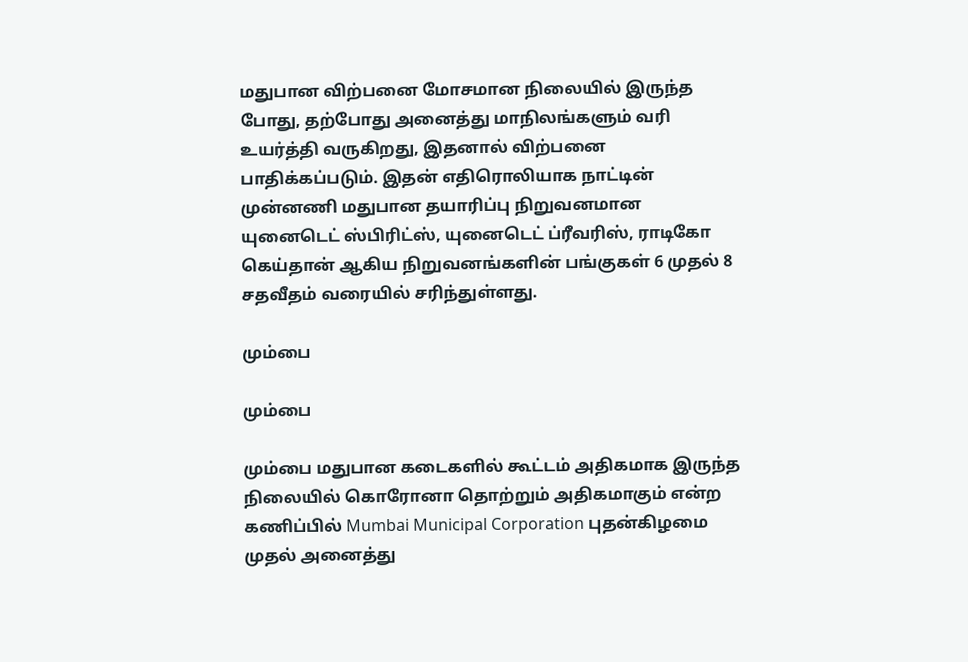மதுபான விற்பனை மோசமான நிலையில் இருந்த போது, தற்போது அனைத்து மாநிலங்களும் வரி உயர்த்தி வருகிறது, இதனால் விற்பனை பாதிக்கப்படும். இதன் எதிரொலியாக நாட்டின் முன்னணி மதுபான தயாரிப்பு நிறுவனமான யுனைடெட் ஸ்பிரிட்ஸ், யுனைடெட் ப்ரீவரிஸ், ராடிகோ கெய்தான் ஆகிய நிறுவனங்களின் பங்குகள் 6 முதல் 8 சதவீதம் வரையில் சரிந்துள்ளது.

மும்பை

மும்பை

மும்பை மதுபான கடைகளில் கூட்டம் அதிகமாக இருந்த நிலையில் கொரோனா தொற்றும் அதிகமாகும் என்ற கணிப்பில் Mumbai Municipal Corporation புதன்கிழமை முதல் அனைத்து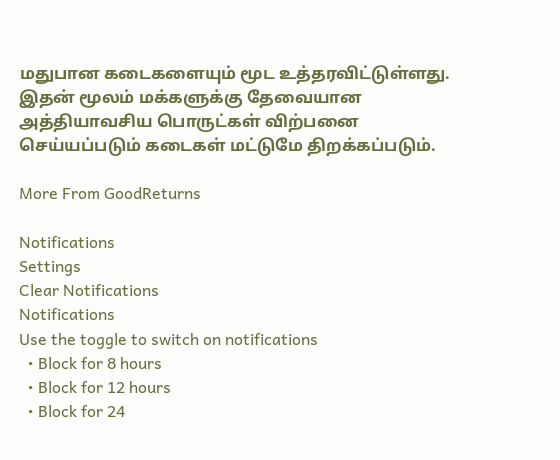மதுபான கடைகளையும் மூட உத்தரவிட்டுள்ளது. இதன் மூலம் மக்களுக்கு தேவையான அத்தியாவசிய பொருட்கள் விற்பனை செய்யப்படும் கடைகள் மட்டுமே திறக்கப்படும்.

More From GoodReturns

Notifications
Settings
Clear Notifications
Notifications
Use the toggle to switch on notifications
  • Block for 8 hours
  • Block for 12 hours
  • Block for 24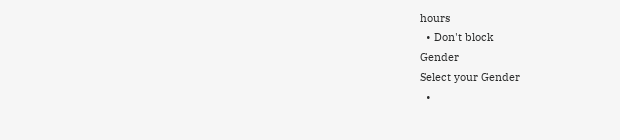hours
  • Don't block
Gender
Select your Gender
  •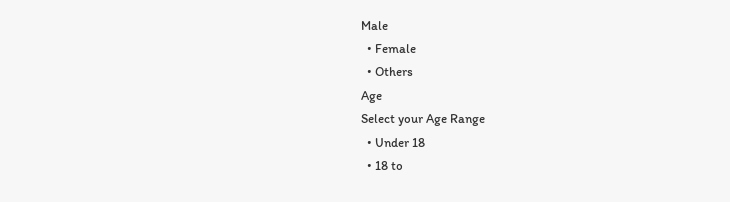Male
  • Female
  • Others
Age
Select your Age Range
  • Under 18
  • 18 to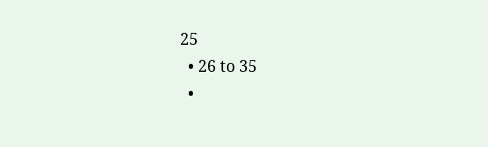25
  • 26 to 35
  •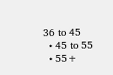36 to 45
  • 45 to 55
  • 55+